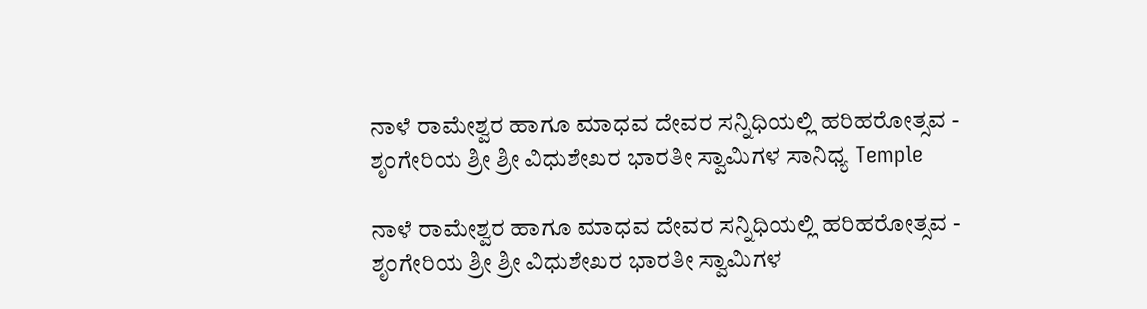ನಾಳೆ ರಾಮೇಶ್ವರ ಹಾಗೂ ಮಾಧವ ದೇವರ ಸನ್ನಿಧಿಯಲ್ಲಿ ಹರಿಹರೋತ್ಸವ - ಶೃಂಗೇರಿಯ ಶ್ರೀ ಶ್ರೀ ವಿಧುಶೇಖರ ಭಾರತೀ ಸ್ವಾಮಿಗಳ ಸಾನಿಧ್ಯ Temple

ನಾಳೆ ರಾಮೇಶ್ವರ ಹಾಗೂ ಮಾಧವ ದೇವರ ಸನ್ನಿಧಿಯಲ್ಲಿ ಹರಿಹರೋತ್ಸವ - ಶೃಂಗೇರಿಯ ಶ್ರೀ ಶ್ರೀ ವಿಧುಶೇಖರ ಭಾರತೀ ಸ್ವಾಮಿಗಳ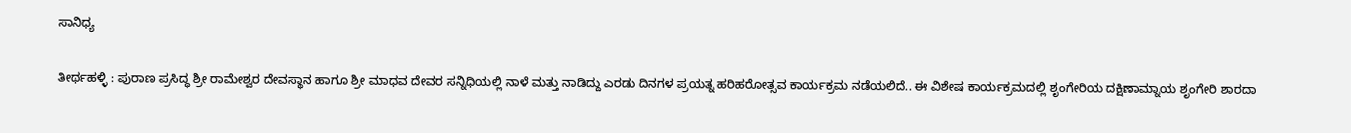ಸಾನಿಧ್ಯ

ತೀರ್ಥಹಳ್ಳಿ : ಪುರಾಣ ಪ್ರಸಿದ್ಧ ಶ್ರೀ ರಾಮೇಶ್ವರ ದೇವಸ್ಥಾನ ಹಾಗೂ ಶ್ರೀ ಮಾಧವ ದೇವರ ಸನ್ನಿಧಿಯಲ್ಲಿ ನಾಳೆ ಮತ್ತು ನಾಡಿದ್ದು ಎರಡು ದಿನಗಳ ಪ್ರಯತ್ನ ಹರಿಹರೋತ್ಸವ ಕಾರ್ಯಕ್ರಮ ನಡೆಯಲಿದೆ.. ಈ ವಿಶೇಷ ಕಾರ್ಯಕ್ರಮದಲ್ಲಿ ಶೃಂಗೇರಿಯ ದಕ್ಷಿಣಾಮ್ನಾಯ ಶೃಂಗೇರಿ ಶಾರದಾ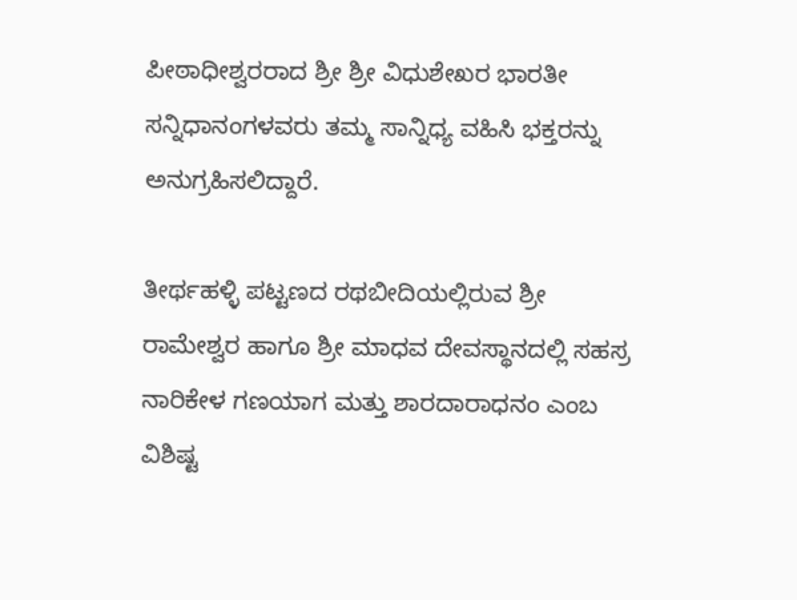ಪೀಠಾಧೀಶ್ವರರಾದ ಶ್ರೀ ಶ್ರೀ ವಿಧುಶೇಖರ ಭಾರತೀ ಸನ್ನಿಧಾನಂಗಳವರು ತಮ್ಮ ಸಾನ್ನಿಧ್ಯ ವಹಿಸಿ ಭಕ್ತರನ್ನು ಅನುಗ್ರಹಿಸಲಿದ್ದಾರೆ.

ತೀರ್ಥಹಳ್ಳಿ ಪಟ್ಟಣದ ರಥಬೀದಿಯಲ್ಲಿರುವ ಶ್ರೀ ರಾಮೇಶ್ವರ ಹಾಗೂ ಶ್ರೀ ಮಾಧವ ದೇವಸ್ಥಾನದಲ್ಲಿ ಸಹಸ್ರ ನಾರಿಕೇಳ ಗಣಯಾಗ ಮತ್ತು ಶಾರದಾರಾಧನಂ ಎಂಬ ವಿಶಿಷ್ಟ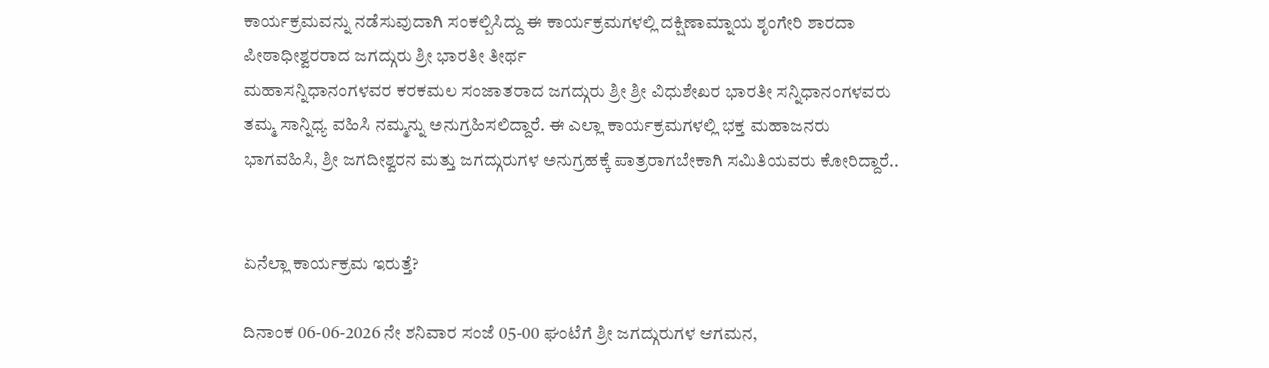ಕಾರ್ಯಕ್ರಮವನ್ನು ನಡೆಸುವುದಾಗಿ ಸಂಕಲ್ಪಿಸಿದ್ದು ಈ ಕಾರ್ಯಕ್ರಮಗಳಲ್ಲಿ ದಕ್ಷಿಣಾಮ್ನಾಯ ಶೃಂಗೇರಿ ಶಾರದಾ ಪೀಠಾಧೀಶ್ವರರಾದ ಜಗದ್ಗುರು ಶ್ರೀ ಭಾರತೀ ತೀರ್ಥ
ಮಹಾಸನ್ನಿಧಾನಂಗಳವರ ಕರಕಮಲ ಸಂಜಾತರಾದ ಜಗದ್ಗುರು ಶ್ರೀ ಶ್ರೀ ವಿಧುಶೇಖರ ಭಾರತೀ ಸನ್ನಿಧಾನಂಗಳವರು ತಮ್ಮ ಸಾನ್ನಿಧ್ಯ ವಹಿಸಿ ನಮ್ಮನ್ನು ಅನುಗ್ರಹಿಸಲಿದ್ದಾರೆ. ಈ ಎಲ್ಲಾ ಕಾರ್ಯಕ್ರಮಗಳಲ್ಲಿ ಭಕ್ತ ಮಹಾಜನರು ಭಾಗವಹಿಸಿ, ಶ್ರೀ ಜಗದೀಶ್ವರನ ಮತ್ತು ಜಗದ್ಗುರುಗಳ ಅನುಗ್ರಹಕ್ಕೆ ಪಾತ್ರರಾಗಬೇಕಾಗಿ ಸಮಿತಿಯವರು ಕೋರಿದ್ದಾರೆ..


ಏನೆಲ್ಲಾ ಕಾರ್ಯಕ್ರಮ ಇರುತ್ತೆ?

ದಿನಾಂಕ 06-06-2026 ನೇ ಶನಿವಾರ ಸಂಜೆ 05-00 ಘಂಟೆಗೆ ಶ್ರೀ ಜಗದ್ಗುರುಗಳ ಆಗಮನ,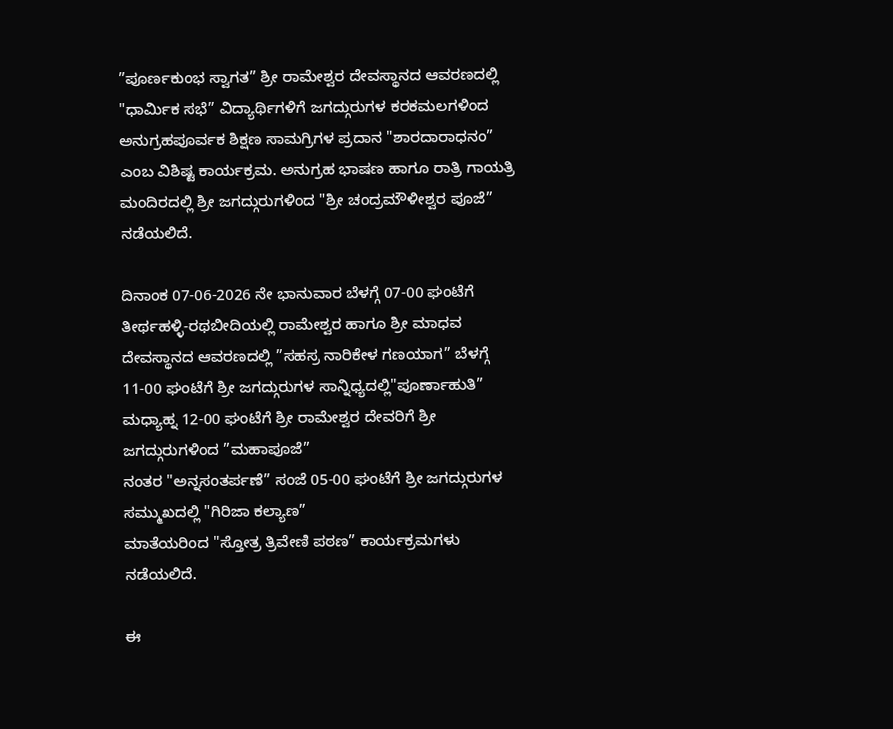”ಪೂರ್ಣಕುಂಭ ಸ್ವಾಗತ” ಶ್ರೀ ರಾಮೇಶ್ವರ ದೇವಸ್ಥಾನದ ಆವರಣದಲ್ಲಿ "ಧಾರ್ಮಿಕ ಸಭೆ” ವಿದ್ಯಾರ್ಥಿಗಳಿಗೆ ಜಗದ್ಗುರುಗಳ ಕರಕಮಲಗಳಿಂದ ಅನುಗ್ರಹಪೂರ್ವಕ ಶಿಕ್ಷಣ ಸಾಮಗ್ರಿಗಳ ಪ್ರದಾನ "ಶಾರದಾರಾಧನಂ” ಎಂಬ ವಿಶಿಷ್ಟ ಕಾರ್ಯಕ್ರಮ. ಅನುಗ್ರಹ ಭಾಷಣ ಹಾಗೂ ರಾತ್ರಿ ಗಾಯತ್ರಿ ಮಂದಿರದಲ್ಲಿ ಶ್ರೀ ಜಗದ್ಗುರುಗಳಿಂದ "ಶ್ರೀ ಚಂದ್ರಮೌಳೀಶ್ವರ ಪೂಜೆ” ನಡೆಯಲಿದೆ.

ದಿನಾಂಕ 07-06-2026 ನೇ ಭಾನುವಾರ ಬೆಳಗ್ಗೆ 07-00 ಘಂಟೆಗೆ ತೀರ್ಥಹಳ್ಳಿ-ರಥಬೀದಿಯಲ್ಲಿ ರಾಮೇಶ್ವರ ಹಾಗೂ ಶ್ರೀ ಮಾಧವ ದೇವಸ್ಥಾನದ ಆವರಣದಲ್ಲಿ ”ಸಹಸ್ರ ನಾರಿಕೇಳ ಗಣಯಾಗ” ಬೆಳಗ್ಗೆ 11-00 ಘಂಟೆಗೆ ಶ್ರೀ ಜಗದ್ಗುರುಗಳ ಸಾನ್ನಿಧ್ಯದಲ್ಲಿ"ಪೂರ್ಣಾಹುತಿ” ಮಧ್ಯಾಹ್ನ 12-00 ಘಂಟೆಗೆ ಶ್ರೀ ರಾಮೇಶ್ವರ ದೇವರಿಗೆ ಶ್ರೀ ಜಗದ್ಗುರುಗಳಿಂದ ”ಮಹಾಪೂಜೆ”
ನಂತರ "ಅನ್ನಸಂತರ್ಪಣೆ” ಸಂಜೆ 05-00 ಘಂಟೆಗೆ ಶ್ರೀ ಜಗದ್ಗುರುಗಳ ಸಮ್ಮುಖದಲ್ಲಿ "ಗಿರಿಜಾ ಕಲ್ಯಾಣ”
ಮಾತೆಯರಿಂದ "ಸ್ತೋತ್ರ ತ್ರಿವೇಣಿ ಪಠಣ” ಕಾರ್ಯಕ್ರಮಗಳು ನಡೆಯಲಿದೆ.

ಈ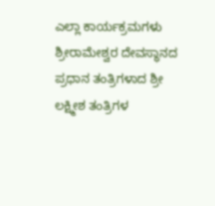ಎಲ್ಲಾ ಕಾರ್ಯಕ್ರಮಗಳು ಶ್ರೀರಾಮೇಶ್ವರ ದೇವಸ್ಥಾನದ ಪ್ರಧಾನ ತಂತ್ರಿಗಳಾದ ಶ್ರೀ ಲಕ್ಷ್ಮೀಶ ತಂತ್ರಿಗಳ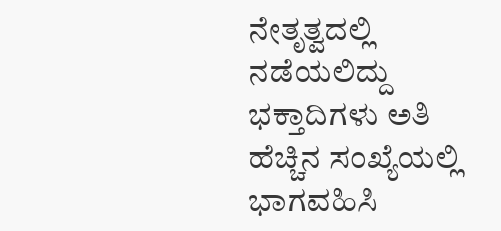ನೇತೃತ್ವದಲ್ಲಿ ನಡೆಯಲಿದ್ದು ಭಕ್ತಾದಿಗಳು ಅತಿ ಹೆಚ್ಚಿನ ಸಂಖ್ಯೆಯಲ್ಲಿ ಭಾಗವಹಿಸಿ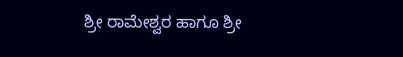ಶ್ರೀ ರಾಮೇಶ್ವರ ಹಾಗೂ ಶ್ರೀ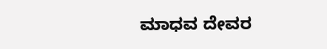ಮಾಧವ ದೇವರ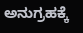ಅನುಗ್ರಹಕ್ಕೆ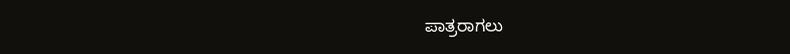ಪಾತ್ರರಾಗಲು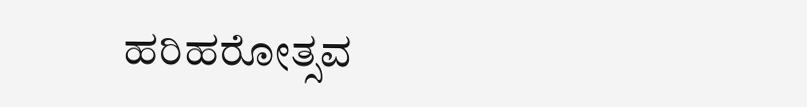ಹರಿಹರೋತ್ಸವ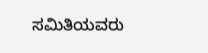ಸಮಿತಿಯವರು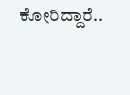ಕೋರಿದ್ದಾರೆ..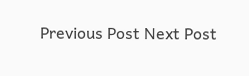Previous Post Next Post